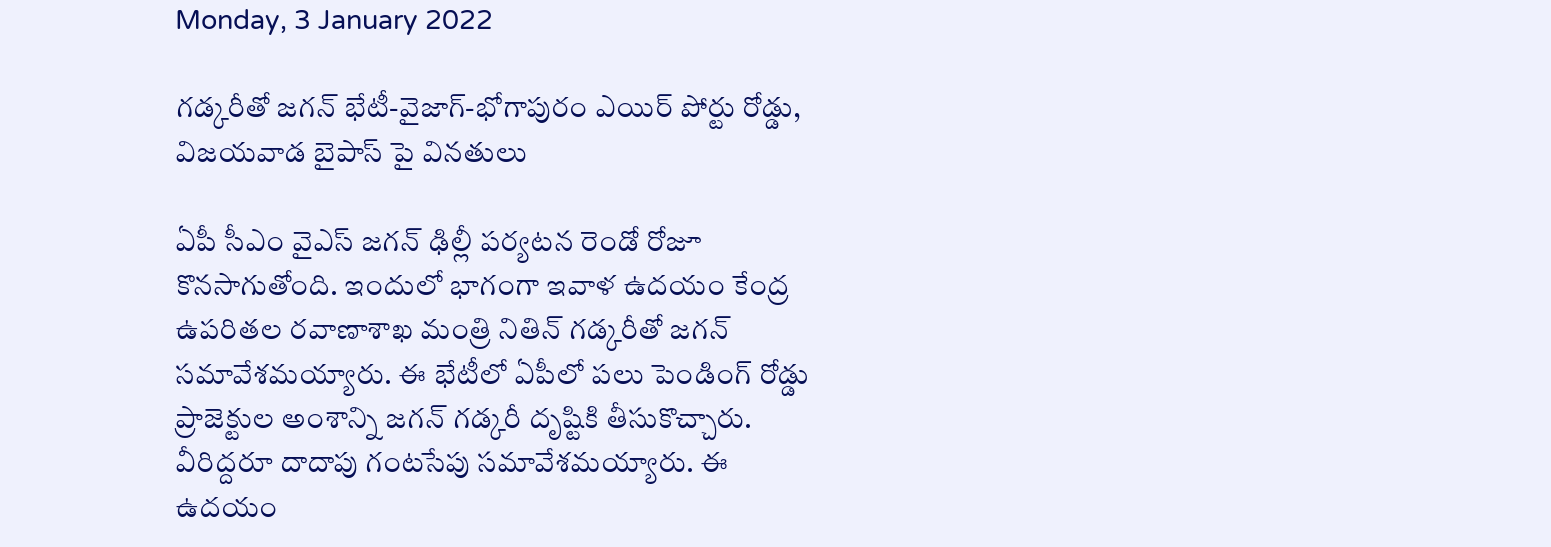Monday, 3 January 2022

గడ్కరీతో జగన్ భేటీ-వైజాగ్-భోగాపురం ఎయిర్ పోర్టు రోడ్డు, విజయవాడ బైపాస్ పై వినతులు

ఏపీ సీఎం వైఎస్ జగన్ ఢిల్లీ పర్యటన రెండో రోజూ కొనసాగుతోంది. ఇందులో భాగంగా ఇవాళ ఉదయం కేంద్ర ఉపరితల రవాణాశాఖ మంత్రి నితిన్ గడ్కరీతో జగన్ సమావేశమయ్యారు. ఈ భేటీలో ఏపీలో పలు పెండింగ్ రోడ్డు ప్రాజెక్టుల అంశాన్ని జగన్ గడ్కరీ దృష్టికి తీసుకొచ్చారు. వీరిద్దరూ దాదాపు గంటసేపు సమావేశమయ్యారు. ఈ ఉదయం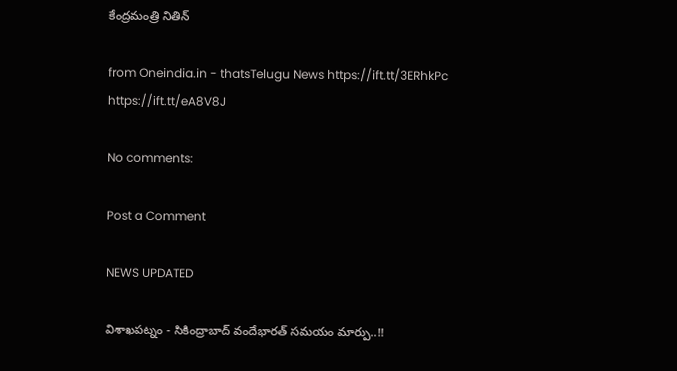కేంద్రమంత్రి నితిన్

from Oneindia.in - thatsTelugu News https://ift.tt/3ERhkPc
https://ift.tt/eA8V8J

No comments:

Post a Comment

NEWS UPDATED

విశాఖపట్నం - సికింద్రాబాద్ వందేభారత్ సమయం మార్పు..!!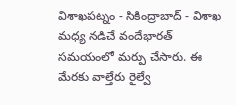విశాఖపట్నం - సికింద్రాబాద్ - విశాఖ మధ్య నడిచే వందేభారత్ సమయంలో మర్పు చేసారు. ఈ మేరకు వాల్తేరు రైల్వే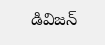డివిజన్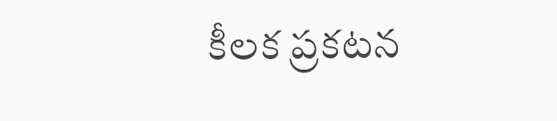కీలక ప్రకటన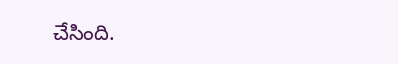చేసింది.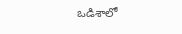ఒడిశాలో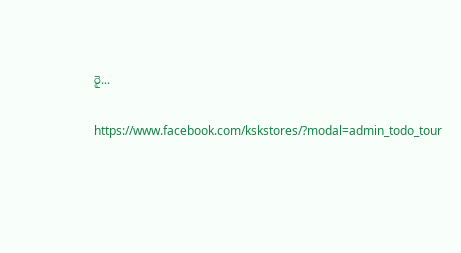రై...

https://www.facebook.com/kskstores/?modal=admin_todo_tour